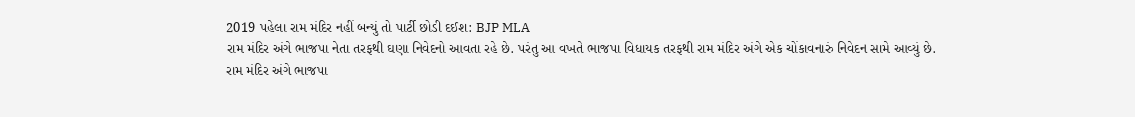2019 પહેલા રામ મંદિર નહીં બન્યું તો પાર્ટી છોડી દઈશ: BJP MLA
રામ મંદિર અંગે ભાજપા નેતા તરફથી ઘણા નિવેદનો આવતા રહે છે. પરંતુ આ વખતે ભાજપા વિધાયક તરફથી રામ મંદિર અંગે એક ચોંકાવનારું નિવેદન સામે આવ્યું છે.
રામ મંદિર અંગે ભાજપા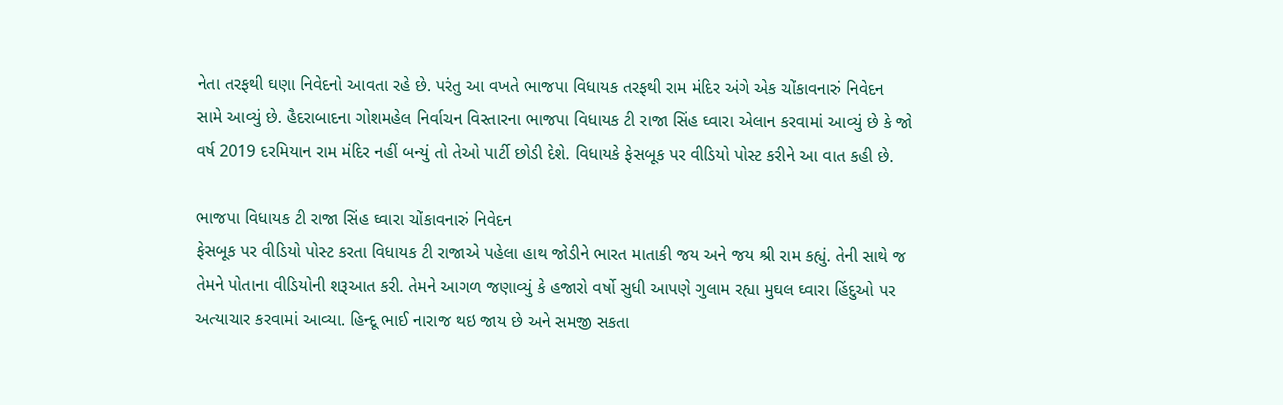નેતા તરફથી ઘણા નિવેદનો આવતા રહે છે. પરંતુ આ વખતે ભાજપા વિધાયક તરફથી રામ મંદિર અંગે એક ચોંકાવનારું નિવેદન સામે આવ્યું છે. હૈદરાબાદના ગોશમહેલ નિર્વાચન વિસ્તારના ભાજપા વિધાયક ટી રાજા સિંહ ઘ્વારા એલાન કરવામાં આવ્યું છે કે જો વર્ષ 2019 દરમિયાન રામ મંદિર નહીં બન્યું તો તેઓ પાર્ટી છોડી દેશે. વિધાયકે ફેસબૂક પર વીડિયો પોસ્ટ કરીને આ વાત કહી છે.

ભાજપા વિધાયક ટી રાજા સિંહ ઘ્વારા ચોંકાવનારું નિવેદન
ફેસબૂક પર વીડિયો પોસ્ટ કરતા વિધાયક ટી રાજાએ પહેલા હાથ જોડીને ભારત માતાકી જય અને જય શ્રી રામ કહ્યું. તેની સાથે જ તેમને પોતાના વીડિયોની શરૂઆત કરી. તેમને આગળ જણાવ્યું કે હજારો વર્ષો સુધી આપણે ગુલામ રહ્યા મુઘલ ઘ્વારા હિંદુઓ પર અત્યાચાર કરવામાં આવ્યા. હિન્દૂ ભાઈ નારાજ થઇ જાય છે અને સમજી સકતા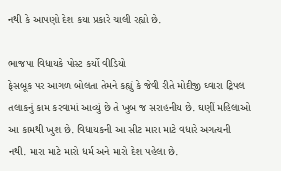નથી કે આપણો દેશ કયા પ્રકારે ચાલી રહ્યો છે.

ભાજપા વિધાયકે પોસ્ટ કર્યો વીડિયો
ફેસબૂક પર આગળ બોલતા તેમને કહ્યું કે જેવી રીતે મોદીજી ઘ્વારા ટ્રિપલ તલાકનું કામ કરવામાં આવ્યું છે તે ખુબ જ સરાહનીય છે. ઘણીં મહિલાઓ આ કામથી ખુશ છે. વિધાયકની આ સીટ મારા માટે વધારે અગત્યની નથી. મારા માટે મારો ધર્મ અને મારો દેશ પહેલા છે.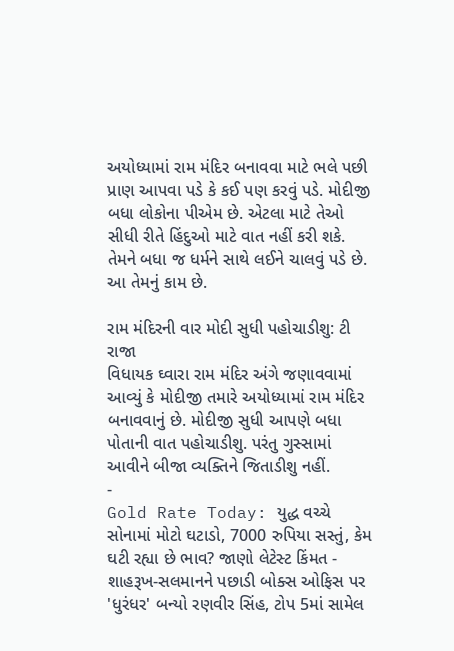અયોધ્યામાં રામ મંદિર બનાવવા માટે ભલે પછી પ્રાણ આપવા પડે કે કઈ પણ કરવું પડે. મોદીજી બધા લોકોના પીએમ છે. એટલા માટે તેઓ સીધી રીતે હિંદુઓ માટે વાત નહીં કરી શકે. તેમને બધા જ ધર્મને સાથે લઈને ચાલવું પડે છે. આ તેમનું કામ છે.

રામ મંદિરની વાર મોદી સુધી પહોચાડીશુ: ટી રાજા
વિધાયક ઘ્વારા રામ મંદિર અંગે જણાવવામાં આવ્યું કે મોદીજી તમારે અયોધ્યામાં રામ મંદિર બનાવવાનું છે. મોદીજી સુધી આપણે બધા પોતાની વાત પહોચાડીશુ. પરંતુ ગુસ્સામાં આવીને બીજા વ્યક્તિને જિતાડીશુ નહીં.
-
Gold Rate Today: યુદ્ધ વચ્ચે સોનામાં મોટો ઘટાડો, 7000 રુપિયા સસ્તું, કેમ ઘટી રહ્યા છે ભાવ? જાણો લેટેસ્ટ કિંમત -
શાહરૂખ-સલમાનને પછાડી બોક્સ ઓફિસ પર 'ધુરંધર' બન્યો રણવીર સિંહ, ટોપ 5માં સામેલ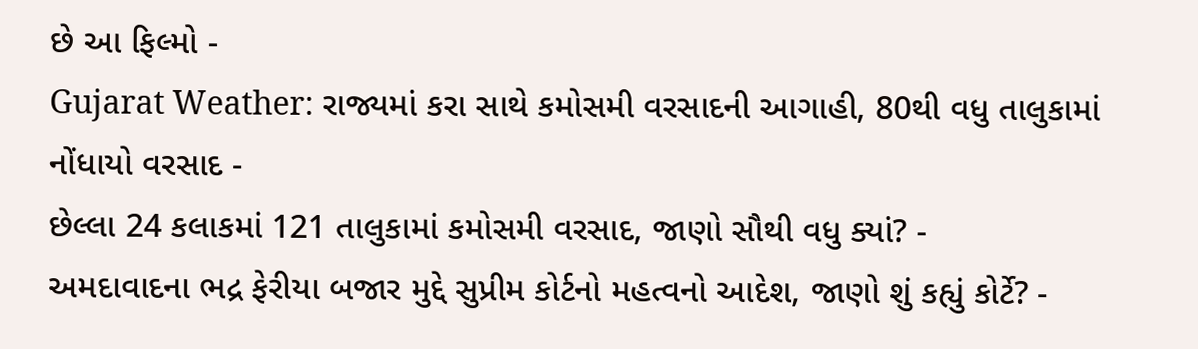છે આ ફિલ્મો -
Gujarat Weather: રાજ્યમાં કરા સાથે કમોસમી વરસાદની આગાહી, 80થી વધુ તાલુકામાં નોંધાયો વરસાદ -
છેલ્લા 24 કલાકમાં 121 તાલુકામાં કમોસમી વરસાદ, જાણો સૌથી વધુ ક્યાં? -
અમદાવાદના ભદ્ર ફેરીયા બજાર મુદ્દે સુપ્રીમ કોર્ટનો મહત્વનો આદેશ, જાણો શું કહ્યું કોર્ટે? -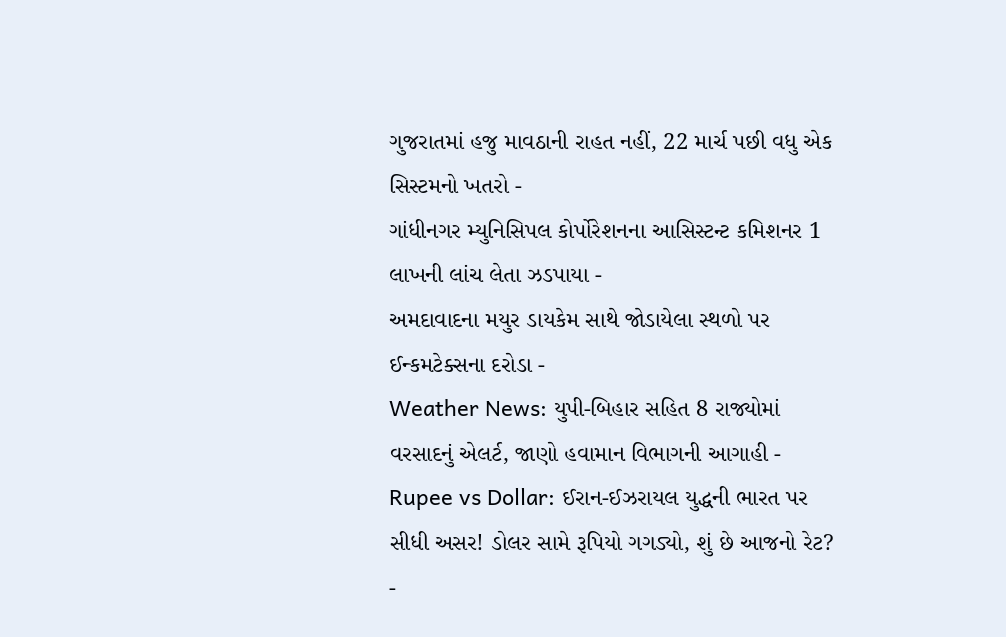ગુજરાતમાં હજુ માવઠાની રાહત નહીં, 22 માર્ચ પછી વધુ એક સિસ્ટમનો ખતરો -
ગાંધીનગર મ્યુનિસિપલ કોર્પોરેશનના આસિસ્ટન્ટ કમિશનર 1 લાખની લાંચ લેતા ઝડપાયા -
અમદાવાદના મયુર ડાયકેમ સાથે જોડાયેલા સ્થળો પર ઈન્કમટેક્સના દરોડા -
Weather News: યુપી-બિહાર સહિત 8 રાજ્યોમાં વરસાદનું એલર્ટ, જાણો હવામાન વિભાગની આગાહી -
Rupee vs Dollar: ઈરાન-ઈઝરાયલ યુદ્ધની ભારત પર સીધી અસર! ડોલર સામે રૂપિયો ગગડ્યો, શું છે આજનો રેટ? -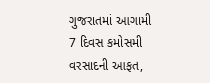ગુજરાતમાં આગામી 7 દિવસ કમોસમી વરસાદની આફત,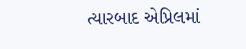ત્યારબાદ એપ્રિલમાં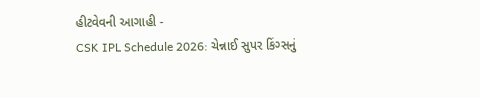હીટવેવની આગાહી -
CSK IPL Schedule 2026: ચેન્નાઈ સુપર કિંગ્સનું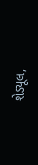શેડ્યૂલ,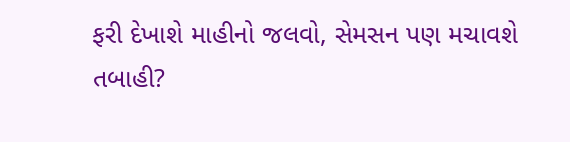ફરી દેખાશે માહીનો જલવો, સેમસન પણ મચાવશે તબાહી?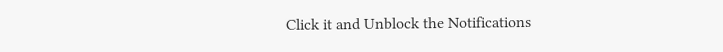Click it and Unblock the Notifications